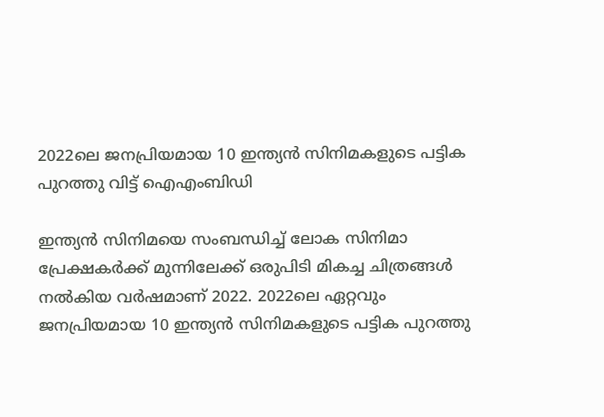2022ലെ ജനപ്രിയമായ 10 ഇന്ത്യന്‍ സിനിമകളുടെ പട്ടിക പുറത്തു വിട്ട് ഐഎംബിഡി

ഇന്ത്യന്‍ സിനിമയെ സംബന്ധിച്ച് ലോക സിനിമാ പ്രേക്ഷകര്‍ക്ക് മുന്നിലേക്ക് ഒരുപിടി മികച്ച ചിത്രങ്ങള്‍ നല്‍കിയ വര്‍ഷമാണ് 2022. 2022ലെ ഏറ്റവും ജനപ്രിയമായ 10 ഇന്ത്യന്‍ സിനിമകളുടെ പട്ടിക പുറത്തു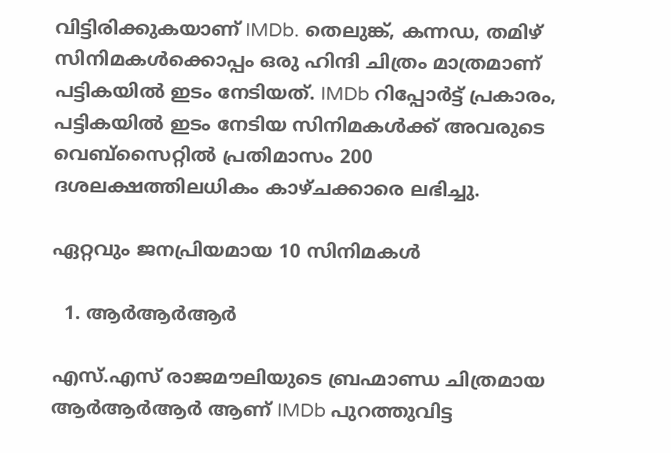വിട്ടിരിക്കുകയാണ് IMDb. തെലുങ്ക്, കന്നഡ, തമിഴ് സിനിമകള്‍ക്കൊപ്പം ഒരു ഹിന്ദി ചിത്രം മാത്രമാണ് പട്ടികയില്‍ ഇടം നേടിയത്. IMDb റിപ്പോര്‍ട്ട് പ്രകാരം, പട്ടികയില്‍ ഇടം നേടിയ സിനിമകള്‍ക്ക് അവരുടെ വെബ്സൈറ്റില്‍ പ്രതിമാസം 200 ദശലക്ഷത്തിലധികം കാഴ്ചക്കാരെ ലഭിച്ചു.

ഏറ്റവും ജനപ്രിയമായ 10 സിനിമകള്‍

  1. ആര്‍ആര്‍ആര്‍

എസ്.എസ് രാജമൗലിയുടെ ബ്രഹ്മാണ്ഡ ചിത്രമായ ആര്‍ആര്‍ആര്‍ ആണ് IMDb പുറത്തുവിട്ട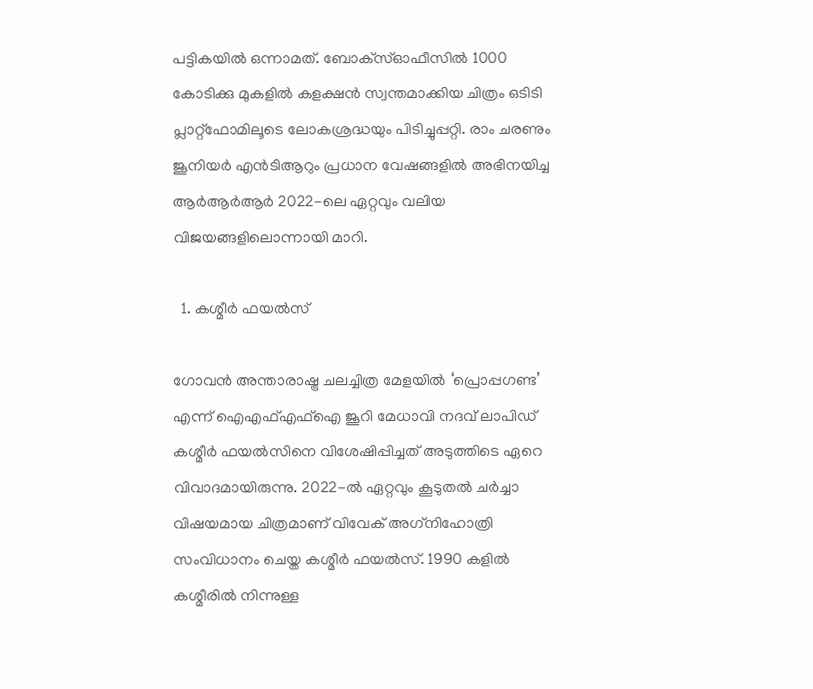പട്ടികയില്‍ ഒന്നാമത്. ബോക്‌സ്ഓഫീസില്‍ 1000 കോടിക്കു മുകളില്‍ കളക്ഷന്‍ സ്വന്തമാക്കിയ ചിത്രം ഒടിടി പ്ലാറ്റ്‌ഫോമിലൂടെ ലോകശ്രദ്ധയും പിടിച്ചുപ്പറ്റി. രാം ചരണും ജൂനിയര്‍ എന്‍ടിആറും പ്രധാന വേഷങ്ങളില്‍ അഭിനയിച്ച ആര്‍ആര്‍ആര്‍ 2022-ലെ ഏറ്റവും വലിയ വിജയങ്ങളിലൊന്നായി മാറി.

  1. കശ്മീര്‍ ഫയല്‍സ്

ഗോവന്‍ അന്താരാഷ്ട്ര ചലച്ചിത്ര മേളയില്‍ ‘പ്രൊപ്പഗണ്ട’ എന്ന് ഐഎഫ്എഫ്ഐ ജൂറി മേധാവി നദവ് ലാപിഡ് കശ്മീര്‍ ഫയല്‍സിനെ വിശേഷിപ്പിച്ചത് അടുത്തിടെ ഏറെ വിവാദമായിരുന്നു. 2022-ല്‍ ഏറ്റവും കൂടുതല്‍ ചര്‍ച്ചാ വിഷയമായ ചിത്രമാണ് വിവേക് അഗ്‌നിഹോത്രി സംവിധാനം ചെയ്ത കശ്മീര്‍ ഫയല്‍സ്. 1990 കളില്‍ കശ്മീരില്‍ നിന്നുള്ള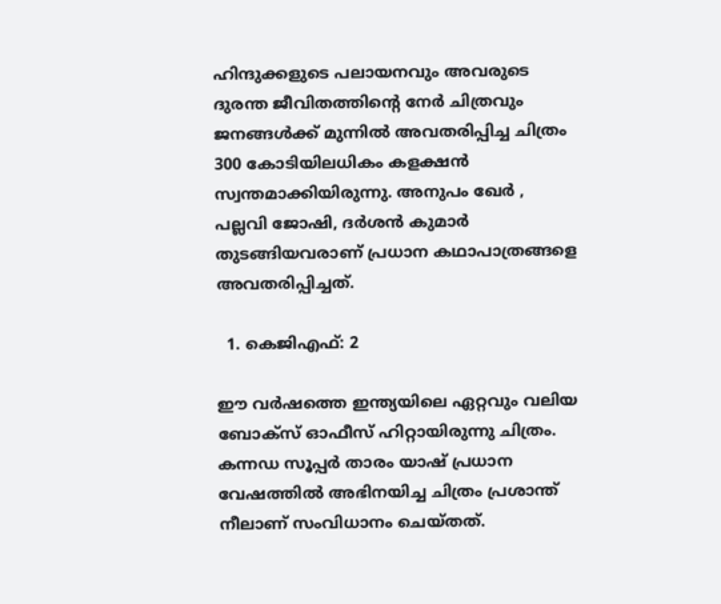ഹിന്ദുക്കളുടെ പലായനവും അവരുടെ ദുരന്ത ജീവിതത്തിന്റെ നേര്‍ ചിത്രവും ജനങ്ങള്‍ക്ക് മുന്നില്‍ അവതരിപ്പിച്ച ചിത്രം 300 കോടിയിലധികം കളക്ഷന്‍ സ്വന്തമാക്കിയിരുന്നു. അനുപം ഖേര്‍ , പല്ലവി ജോഷി, ദര്‍ശന്‍ കുമാര്‍ തുടങ്ങിയവരാണ് പ്രധാന കഥാപാത്രങ്ങളെ അവതരിപ്പിച്ചത്.

  1. കെജിഎഫ്: 2

ഈ വര്‍ഷത്തെ ഇന്ത്യയിലെ ഏറ്റവും വലിയ ബോക്‌സ് ഓഫീസ് ഹിറ്റായിരുന്നു ചിത്രം. കന്നഡ സൂപ്പര്‍ താരം യാഷ് പ്രധാന വേഷത്തില്‍ അഭിനയിച്ച ചിത്രം പ്രശാന്ത് നീലാണ് സംവിധാനം ചെയ്തത്.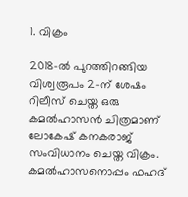1. വിക്രം

2018-ല്‍ പുറത്തിറങ്ങിയ വിശ്വരൂപം 2-ന് ശേഷം റിലീസ് ചെയ്ത ഒരു കമല്‍ഹാസന്‍ ചിത്രമാണ് ലോകേഷ് കനകരാജ് സംവിധാനം ചെയ്ത വിക്രം. കമല്‍ഹാസനൊപ്പം ഫഹദ്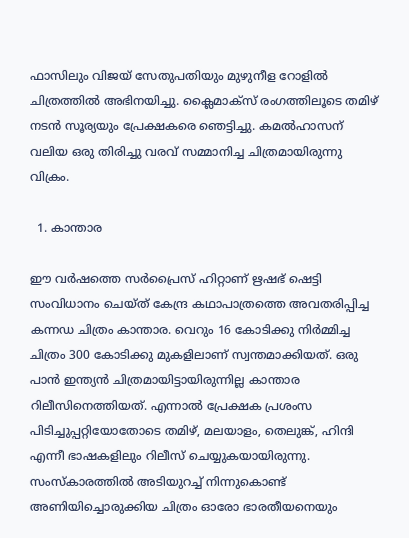ഫാസിലും വിജയ് സേതുപതിയും മുഴുനീള റോളില്‍ ചിത്രത്തില്‍ അഭിനയിച്ചു. ക്ലൈമാക്‌സ് രംഗത്തിലൂടെ തമിഴ് നടന്‍ സൂര്യയും പ്രേക്ഷകരെ ഞെട്ടിച്ചു. കമല്‍ഹാസന് വലിയ ഒരു തിരിച്ചു വരവ് സമ്മാനിച്ച ചിത്രമായിരുന്നു വിക്രം.

  1. കാന്താര

ഈ വര്‍ഷത്തെ സര്‍പ്രൈസ് ഹിറ്റാണ് ഋഷഭ് ഷെട്ടി സംവിധാനം ചെയ്ത് കേന്ദ്ര കഥാപാത്രത്തെ അവതരിപ്പിച്ച കന്നഡ ചിത്രം കാന്താര. വെറും 16 കോടിക്കു നിര്‍മ്മിച്ച ചിത്രം 300 കോടിക്കു മുകളിലാണ് സ്വന്തമാക്കിയത്. ഒരു പാന്‍ ഇന്ത്യന്‍ ചിത്രമായിട്ടായിരുന്നില്ല കാന്താര റിലീസിനെത്തിയത്. എന്നാല്‍ പ്രേക്ഷക പ്രശംസ പിടിച്ചുപ്പറ്റിയോതോടെ തമിഴ്, മലയാളം, തെലുങ്ക്, ഹിന്ദി എന്നീ ഭാഷകളിലും റിലീസ് ചെയ്യുകയായിരുന്നു. സംസ്‌കാരത്തില്‍ അടിയുറച്ച് നിന്നുകൊണ്ട് അണിയിച്ചൊരുക്കിയ ചിത്രം ഓരോ ഭാരതീയനെയും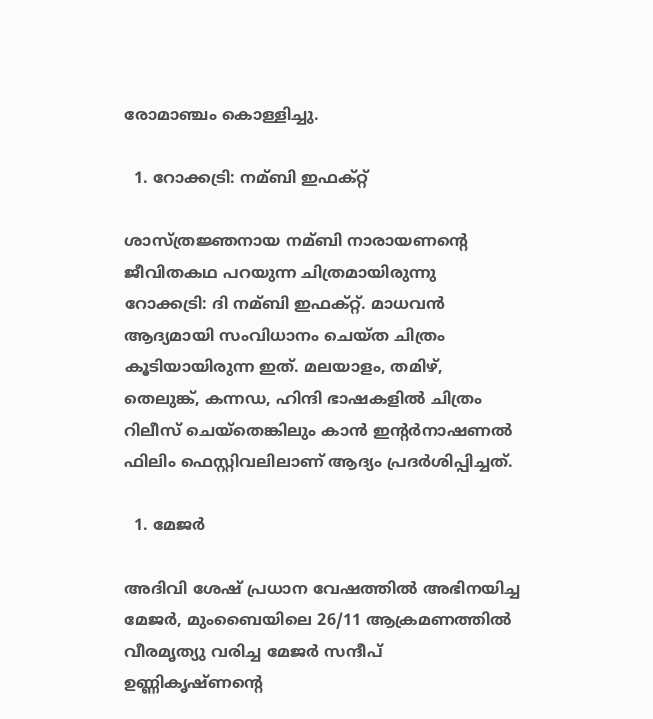രോമാഞ്ചം കൊള്ളിച്ചു.

  1. റോക്കട്രി: നമ്ബി ഇഫക്റ്റ്

ശാസ്ത്രജ്ഞനായ നമ്ബി നാരായണന്റെ ജീവിതകഥ പറയുന്ന ചിത്രമായിരുന്നു റോക്കട്രി: ദി നമ്ബി ഇഫക്റ്റ്. മാധവന്‍ ആദ്യമായി സംവിധാനം ചെയ്ത ചിത്രം കൂടിയായിരുന്ന ഇത്. മലയാളം, തമിഴ്, തെലുങ്ക്, കന്നഡ, ഹിന്ദി ഭാഷകളില്‍ ചിത്രം റിലീസ് ചെയ്‌തെങ്കിലും കാന്‍ ഇന്റര്‍നാഷണല്‍ ഫിലിം ഫെസ്റ്റിവലിലാണ് ആദ്യം പ്രദര്‍ശിപ്പിച്ചത്.

  1. മേജര്‍

അദിവി ശേഷ് പ്രധാന വേഷത്തില്‍ അഭിനയിച്ച മേജര്‍, മുംബൈയിലെ 26/11 ആക്രമണത്തില്‍ വീരമൃത്യു വരിച്ച മേജര്‍ സന്ദീപ് ഉണ്ണികൃഷ്ണന്റെ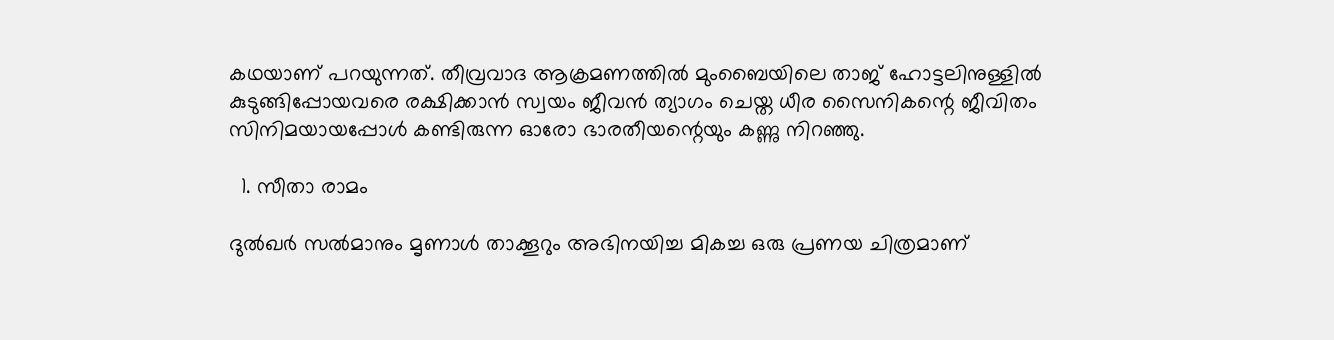കഥയാണ് പറയുന്നത്. തീവ്രവാദ ആക്രമണത്തില്‍ മുംബൈയിലെ താജ് ഹോട്ടലിനുള്ളില്‍ കുടുങ്ങിപ്പോയവരെ രക്ഷിക്കാന്‍ സ്വയം ജീവന്‍ ത്യാഗം ചെയ്ത ധീര സൈനികന്റെ ജീവിതം സിനിമയായപ്പോള്‍ കണ്ടിരുന്ന ഓരോ ഭാരതീയന്റെയും കണ്ണു നിറഞ്ഞു.

  1. സീതാ രാമം

ദുല്‍ഖര്‍ സല്‍മാനും മൃണാള്‍ താക്കൂറും അഭിനയിച്ച മികച്ച ഒരു പ്രണയ ചിത്രമാണ്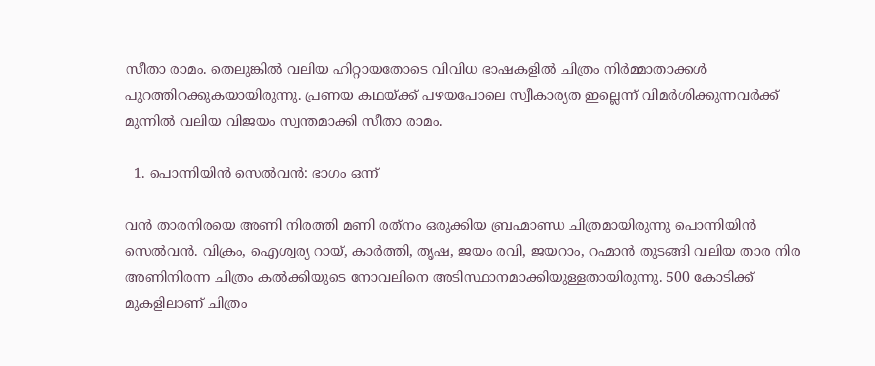സീതാ രാമം. തെലുങ്കില്‍ വലിയ ഹിറ്റായതോടെ വിവിധ ഭാഷകളില്‍ ചിത്രം നിര്‍മ്മാതാക്കള്‍ പുറത്തിറക്കുകയായിരുന്നു. പ്രണയ കഥയ്ക്ക് പഴയപോലെ സ്വീകാര്യത ഇല്ലെന്ന് വിമര്‍ശിക്കുന്നവര്‍ക്ക് മുന്നില്‍ വലിയ വിജയം സ്വന്തമാക്കി സീതാ രാമം.

  1. പൊന്നിയിന്‍ സെല്‍വന്‍: ഭാഗം ഒന്ന്

വന്‍ താരനിരയെ അണി നിരത്തി മണി രത്‌നം ഒരുക്കിയ ബ്രഹ്മാണ്ഡ ചിത്രമായിരുന്നു പൊന്നിയിന്‍ സെല്‍വന്‍. വിക്രം, ഐശ്വര്യ റായ്, കാര്‍ത്തി, തൃഷ, ജയം രവി, ജയറാം, റഹ്മാന്‍ തുടങ്ങി വലിയ താര നിര അണിനിരന്ന ചിത്രം കല്‍ക്കിയുടെ നോവലിനെ അടിസ്ഥാനമാക്കിയുള്ളതായിരുന്നു. 500 കോടിക്ക് മുകളിലാണ് ചിത്രം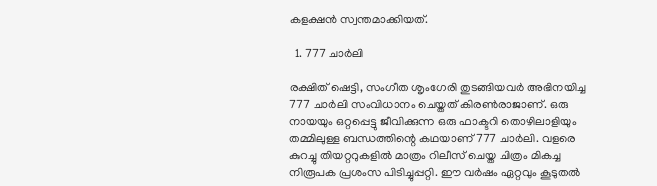കളക്ഷന്‍ സ്വന്തമാക്കിയത്.

  1. 777 ചാര്‍ലി

രക്ഷിത് ഷെട്ടി, സംഗീത ശൃംഗേരി തുടങ്ങിയവര്‍ അഭിനയിച്ച 777 ചാര്‍ലി സംവിധാനം ചെയ്തത് കിരണ്‍രാജാണ്. ഒരു നായയും ഒറ്റപ്പെട്ടു ജീവിക്കുന്ന ഒരു ഫാക്ടറി തൊഴിലാളിയും തമ്മിലുള്ള ബന്ധത്തിന്റെ കഥയാണ് 777 ചാര്‍ലി. വളരെ കുറച്ചു തിയറ്ററുകളില്‍ മാത്രം റിലീസ് ചെയ്ത ചിത്രം മികച്ച നിരൂപക പ്രശംസ പിടിച്ചുപ്പറ്റി. ഈ വര്‍ഷം ഏറ്റവും കൂടുതല്‍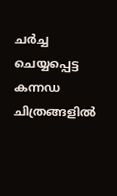ചര്‍ച്ച ചെയ്യപ്പെട്ട കന്നഡ ചിത്രങ്ങളില്‍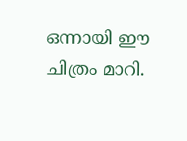ഒന്നായി ഈ ചിത്രം മാറി.